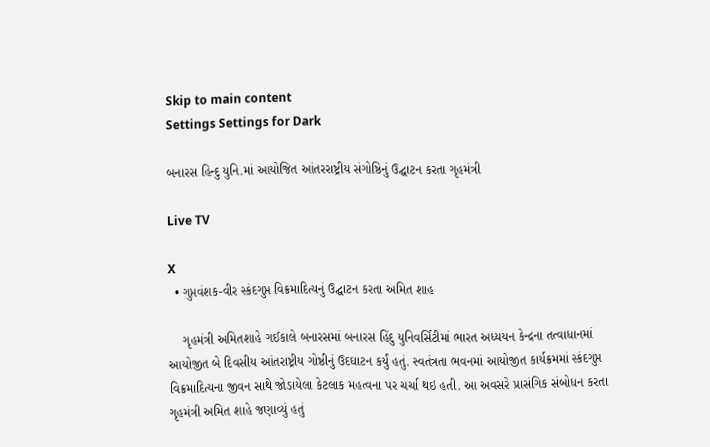Skip to main content
Settings Settings for Dark

બનારસ હિન્દુ યુનિ.માં આયોજિત આંતરરાષ્ટ્રીય સંગોષ્ઠિનું ઉદ્ઘાટન કરતા ગૃહમંત્રી

Live TV

X
  • ગુપ્તવંશક-વીર સ્કંદગુપ્ત વિક્રમાદિત્યનું ઉદ્ઘાટન કરતા અમિત શાહ

    ગૃહમંત્રી અમિતશાહે ગઈકાલે બનારસમાં બનારસ હિંદુ યુનિવર્સિટીમાં ભારત અધ્યયન કેન્દ્રના તત્વાધાનમાં આયોજીત બે દિવસીય આંતરાષ્ટ્રીય ગોષ્ઠીનું ઉદઘાટન કર્યું હતું. સ્વતંત્રતા ભવનમાં આયોજીત કાર્યક્રમમાં સ્કંદગુપ્ત વિક્રમાદિત્યના જીવન સાથે જોડાયેલા કેટલાક મહત્વના પર ચર્ચા થઇ હતી. આ અવસરે પ્રાસંગિક સંબોધન કરતા ગૃહમંત્રી અમિત શાહે જણાવ્યું હતું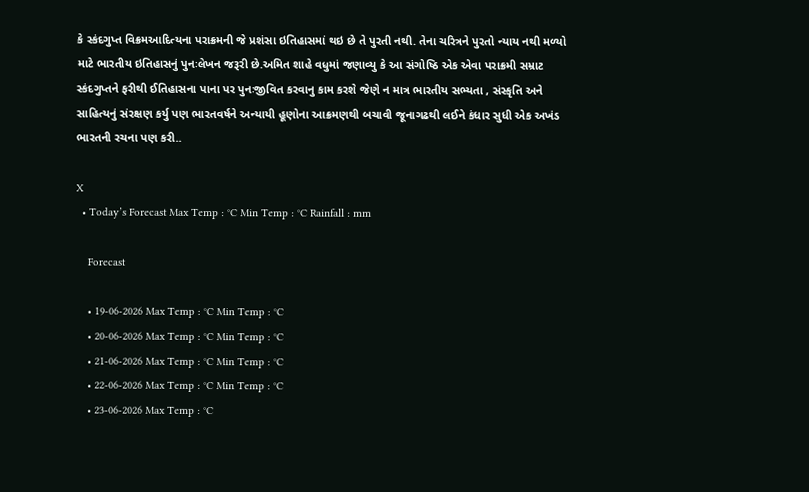કે સ્કંદગુપ્ત વિક્રમઆદિત્યના પરાક્રમની જે પ્રશંસા ઇતિહાસમાં થઇ છે તે પુરતી નથી. તેના ચરિત્રને પુરતો ન્યાય નથી મળ્યો માટે ભારતીય ઇતિહાસનું પુનઃલેખન જરૂરી છે.અમિત શાહે વધુમાં જણાવ્યુ કે આ સંગોષ્ઠિ એક એવા પરાક્રમી સમ્રાટ સ્કંદગુપ્તને ફરીથી ઈતિહાસના પાના પર પુનઃજીવિત કરવાનુ કામ કરશે જેણે ન માત્ર ભારતીય સભ્યતા , સંસ્કૃતિ અને સાહિત્યનું સંરક્ષણ કર્યુ પણ ભારતવર્ષને અન્યાયી હૂણોના આક્રમણથી બચાવી જૂનાગઢથી લઈને કંધાર સુધી એક અખંડ ભારતની રચના પણ કરી..

X
  • Today’s Forecast Max Temp : °C Min Temp : °C Rainfall : mm

    Forecast

    • 19-06-2026 Max Temp : °C Min Temp : °C
    • 20-06-2026 Max Temp : °C Min Temp : °C
    • 21-06-2026 Max Temp : °C Min Temp : °C
    • 22-06-2026 Max Temp : °C Min Temp : °C
    • 23-06-2026 Max Temp : °C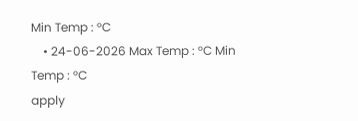Min Temp : °C
    • 24-06-2026 Max Temp : °C Min Temp : °C
apply